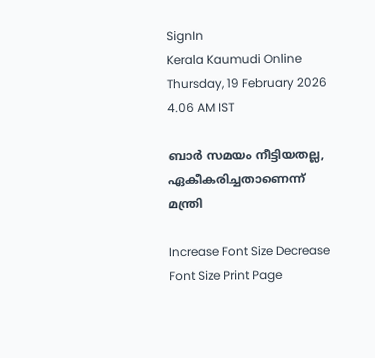SignIn
Kerala Kaumudi Online
Thursday, 19 February 2026 4.06 AM IST

ബാർ സമയം നീട്ടിയതല്ല, ഏകീകരിച്ചതാണെന്ന് മന്ത്രി

Increase Font Size Decrease Font Size Print Page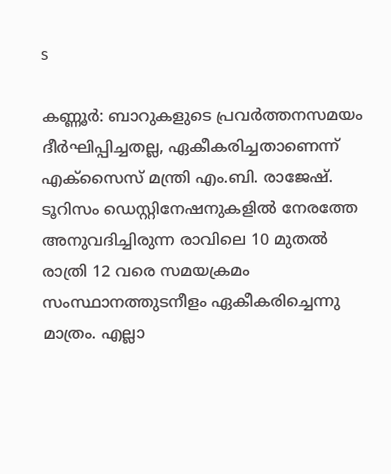s

കണ്ണൂർ: ബാറുകളുടെ പ്രവർത്തനസമയം ദീർഘിപ്പിച്ചതല്ല, ഏകീകരിച്ചതാണെന്ന് എക്‌സൈസ് മന്ത്രി എം.ബി. രാജേഷ്. ടൂറിസം ഡെസ്റ്റിനേഷനുകളിൽ നേരത്തേ അനുവദിച്ചിരുന്ന രാവിലെ 10 മുതൽ രാത്രി 12 വരെ സമയക്രമം സംസ്ഥാനത്തുടനീളം ഏകീകരിച്ചെന്നു മാത്രം. എല്ലാ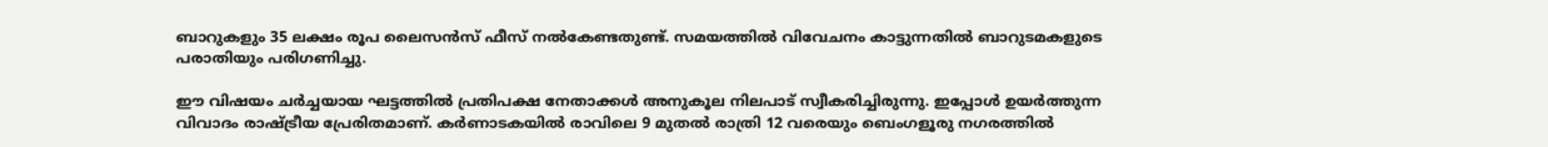ബാറുകളും 35 ലക്ഷം രൂപ ലൈസൻസ് ഫീസ് നൽകേണ്ടതുണ്ട്. സമയത്തിൽ വിവേചനം കാട്ടുന്നതിൽ ബാറുടമകളുടെ പരാതിയും പരിഗണിച്ചു.

ഈ വിഷയം ചർച്ചയായ ഘട്ടത്തിൽ പ്രതിപക്ഷ നേതാക്കൾ അനുകൂല നിലപാട് സ്വീകരിച്ചിരുന്നു. ഇപ്പോൾ ഉയർത്തുന്ന വിവാദം രാഷ്ട്രീയ പ്രേരിതമാണ്. കർണാടകയിൽ രാവിലെ 9 മുതൽ രാത്രി 12 വരെയും ബെംഗളൂരു നഗരത്തിൽ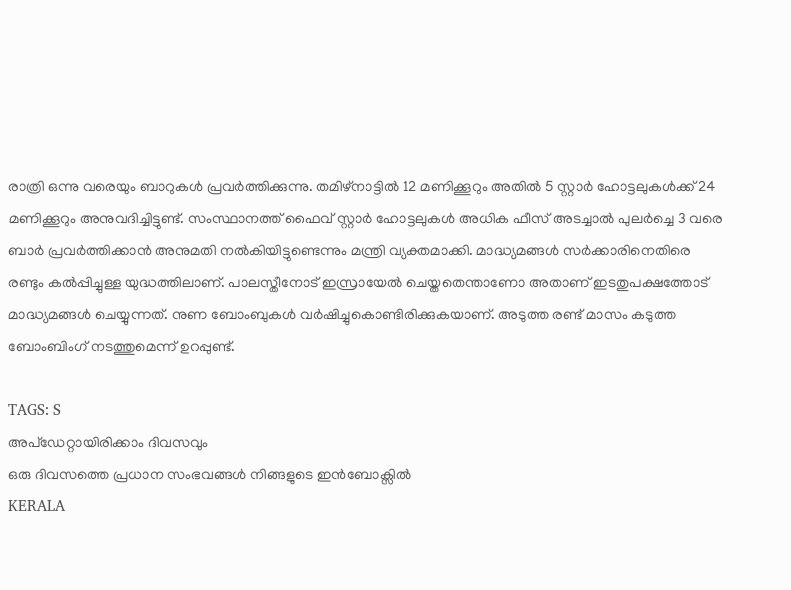രാത്രി ഒന്നു വരെയും ബാറുകൾ പ്രവർത്തിക്കുന്നു. തമിഴ്നാട്ടിൽ 12 മണിക്കൂറും അതിൽ 5 സ്റ്റാർ ഹോട്ടലുകൾക്ക് 24 മണിക്കൂറും അനുവദിച്ചിട്ടുണ്ട്. സംസ്ഥാനത്ത് ഫൈവ് സ്റ്റാർ ഹോട്ടലുകൾ അധിക ഫീസ് അടച്ചാൽ പുലർച്ചെ 3 വരെ ബാർ പ്രവർത്തിക്കാൻ അനുമതി നൽകിയിട്ടുണ്ടെന്നും മന്ത്രി വ്യക്തമാക്കി. മാദ്ധ്യമങ്ങൾ സർക്കാരിനെതിരെ രണ്ടും കൽപ്പിച്ചുള്ള യുദ്ധത്തിലാണ്. പാലസ്തീനോട് ഇസ്രായേൽ ചെയ്തതെന്താണോ അതാണ് ഇടതുപക്ഷത്തോട് മാദ്ധ്യമങ്ങൾ ചെയ്യുന്നത്. നുണ ബോംബുകൾ വർഷിച്ചുകൊണ്ടിരിക്കുകയാണ്. അടുത്ത രണ്ട് മാസം കടുത്ത ബോംബിംഗ് നടത്തുമെന്ന് ഉറപ്പുണ്ട്.

TAGS: S
അപ്ഡേറ്റായിരിക്കാം ദിവസവും
ഒരു ദിവസത്തെ പ്രധാന സംഭവങ്ങൾ നിങ്ങളുടെ ഇൻബോക്സിൽ
KERALA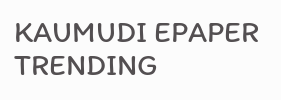KAUMUDI EPAPER
TRENDING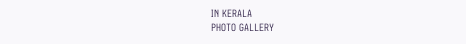IN KERALA
PHOTO GALLERY